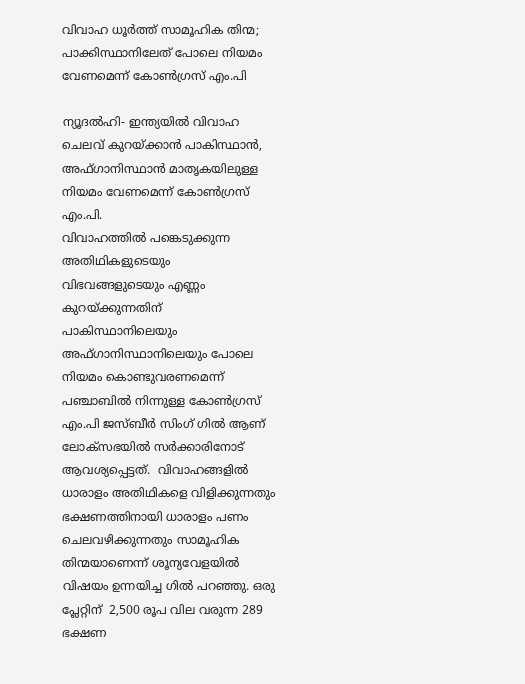വിവാഹ ധൂര്‍ത്ത് സാമൂഹിക തിന്മ; പാക്കിസ്ഥാനിലേത് പോലെ നിയമം വേണമെന്ന് കോണ്‍ഗ്രസ് എം.പി

ന്യൂദല്‍ഹി- ഇന്ത്യയില്‍ വിവാഹ ചെലവ് കുറയ്ക്കാന്‍ പാകിസ്ഥാന്‍, അഫ്ഗാനിസ്ഥാന്‍ മാതൃകയിലുള്ള നിയമം വേണമെന്ന് കോണ്‍ഗ്രസ് എം.പി.
വിവാഹത്തില്‍ പങ്കെടുക്കുന്ന അതിഥികളുടെയും വിഭവങ്ങളുടെയും എണ്ണം കുറയ്ക്കുന്നതിന് പാകിസ്ഥാനിലെയും അഫ്ഗാനിസ്ഥാനിലെയും പോലെ നിയമം കൊണ്ടുവരണമെന്ന് പഞ്ചാബില്‍ നിന്നുള്ള കോണ്‍ഗ്രസ് എം.പി ജസ്ബീര്‍ സിംഗ് ഗില്‍ ആണ് ലോക്‌സഭയില്‍ സര്‍ക്കാരിനോട് ആവശ്യപ്പെട്ടത്.  വിവാഹങ്ങളില്‍ ധാരാളം അതിഥികളെ വിളിക്കുന്നതും ഭക്ഷണത്തിനായി ധാരാളം പണം ചെലവഴിക്കുന്നതും സാമൂഹിക തിന്മയാണെന്ന് ശൂന്യവേളയില്‍ വിഷയം ഉന്നയിച്ച ഗില്‍ പറഞ്ഞു. ഒരു പ്ലേറ്റിന്  2,500 രൂപ വില വരുന്ന 289 ഭക്ഷണ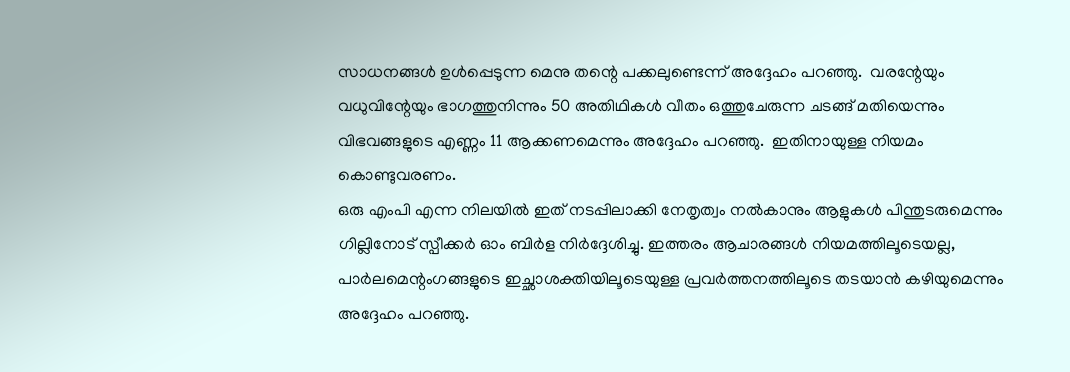സാധനങ്ങള്‍ ഉള്‍പ്പെടുന്ന മെനു തന്റെ പക്കലുണ്ടെന്ന് അദ്ദേഹം പറഞ്ഞു.  വരന്റേയും വധുവിന്റേയും ഭാഗത്തുനിന്നും 50 അതിഥികള്‍ വീതം ഒത്തുചേരുന്ന ചടങ്ങ് മതിയെന്നും വിഭവങ്ങളുടെ എണ്ണം 11 ആക്കണമെന്നും അദ്ദേഹം പറഞ്ഞു.  ഇതിനായുള്ള നിയമം കൊണ്ടുവരണം.
ഒരു എംപി എന്ന നിലയില്‍ ഇത് നടപ്പിലാക്കി നേതൃത്വം നല്‍കാനും ആളുകള്‍ പിന്തുടരുമെന്നും ഗില്ലിനോട് സ്പീക്കര്‍ ഓം ബിര്‍ള നിര്‍ദ്ദേശിച്ചു. ഇത്തരം ആചാരങ്ങള്‍ നിയമത്തിലൂടെയല്ല, പാര്‍ലമെന്റംഗങ്ങളുടെ ഇച്ഛാശക്തിയിലൂടെയുള്ള പ്രവര്‍ത്തനത്തിലൂടെ തടയാന്‍ കഴിയുമെന്നും അദ്ദേഹം പറഞ്ഞു.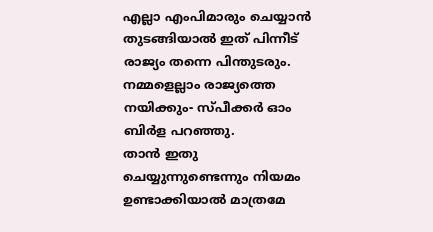എല്ലാ എംപിമാരും ചെയ്യാന്‍ തുടങ്ങിയാല്‍ ഇത് പിന്നീട് രാജ്യം തന്നെ പിന്തുടരും. നമ്മളെല്ലാം രാജ്യത്തെ നയിക്കും- സ്പീക്കര്‍ ഓം ബിര്‍ള പറഞ്ഞു.
താന്‍ ഇതു ചെയ്യുന്നുണ്ടെന്നും നിയമം ഉണ്ടാക്കിയാല്‍ മാത്രമേ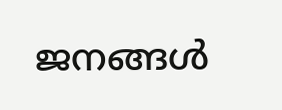ജനങ്ങള്‍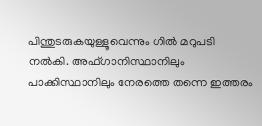പിന്തുടരുകയുള്ളൂവെന്നും ഗില്‍ മറുപടി നല്‍കി. അഫ്ഗാനിസ്ഥാനിലും പാക്കിസ്ഥാനിലും നേരത്തെ തന്നെ ഇത്തരം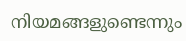നിയമങ്ങളുണ്ടെന്നും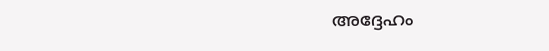അദ്ദേഹം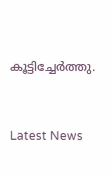കൂട്ടിച്ചേര്‍ത്തു.



Latest News